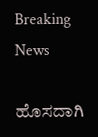Breaking News

ಹೊಸದಾಗಿ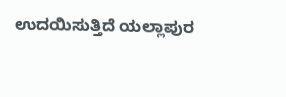ಉದಯಿಸುತ್ತಿದೆ ಯಲ್ಲಾಪುರ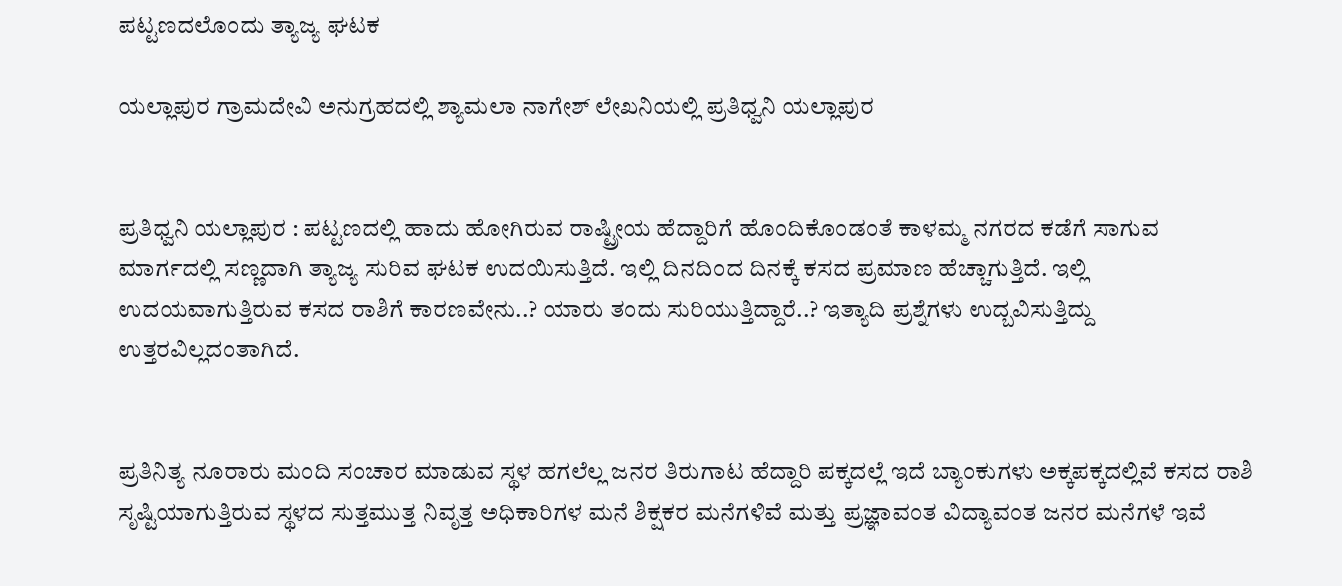ಪಟ್ಟಣದಲೊಂದು ತ್ಯಾಜ್ಯ ಘಟಕ

ಯಲ್ಲಾಪುರ ಗ್ರಾಮದೇವಿ ಅನುಗ್ರಹದಲ್ಲಿ ಶ್ಯಾಮಲಾ ನಾಗೇಶ್ ಲೇಖನಿಯಲ್ಲಿ ಪ್ರತಿಧ್ವನಿ ಯಲ್ಲಾಪುರ


ಪ್ರತಿಧ್ವನಿ ಯಲ್ಲಾಪುರ : ಪಟ್ಟಣದಲ್ಲಿ ಹಾದು ಹೋಗಿರುವ ರಾಷ್ಟ್ರೀಯ ಹೆದ್ದಾರಿಗೆ ಹೊಂದಿಕೊಂಡಂತೆ ಕಾಳಮ್ಮ ನಗರದ ಕಡೆಗೆ ಸಾಗುವ ಮಾರ್ಗದಲ್ಲಿ ಸಣ್ಣದಾಗಿ ತ್ಯಾಜ್ಯ ಸುರಿವ ಘಟಕ ಉದಯಿಸುತ್ತಿದೆ. ಇಲ್ಲಿ ದಿನದಿಂದ ದಿನಕ್ಕೆ ಕಸದ ಪ್ರಮಾಣ ಹೆಚ್ಚಾಗುತ್ತಿದೆ. ಇಲ್ಲಿ ಉದಯವಾಗುತ್ತಿರುವ ಕಸದ ರಾಶಿಗೆ ಕಾರಣವೇನು..? ಯಾರು ತಂದು ಸುರಿಯುತ್ತಿದ್ದಾರೆ..? ಇತ್ಯಾದಿ ಪ್ರಶ್ನೆಗಳು ಉದ್ಬವಿಸುತ್ತಿದ್ದು ಉತ್ತರವಿಲ್ಲದಂತಾಗಿದೆ.


ಪ್ರತಿನಿತ್ಯ ನೂರಾರು ಮಂದಿ ಸಂಚಾರ ಮಾಡುವ ಸ್ಥಳ ಹಗಲೆಲ್ಲ ಜನರ ತಿರುಗಾಟ ಹೆದ್ದಾರಿ ಪಕ್ಕದಲ್ಲೆ ಇದೆ ಬ್ಯಾಂಕುಗಳು ಅಕ್ಕಪಕ್ಕದಲ್ಲಿವೆ ಕಸದ ರಾಶಿ ಸೃಷ್ಟಿಯಾಗುತ್ತಿರುವ ಸ್ಥಳದ ಸುತ್ತಮುತ್ತ ನಿವೃತ್ತ ಅಧಿಕಾರಿಗಳ ಮನೆ ಶಿಕ್ಷಕರ ಮನೆಗಳಿವೆ ಮತ್ತು ಪ್ರಜ್ಞಾವಂತ ವಿದ್ಯಾವಂತ ಜನರ ಮನೆಗಳೆ ಇವೆ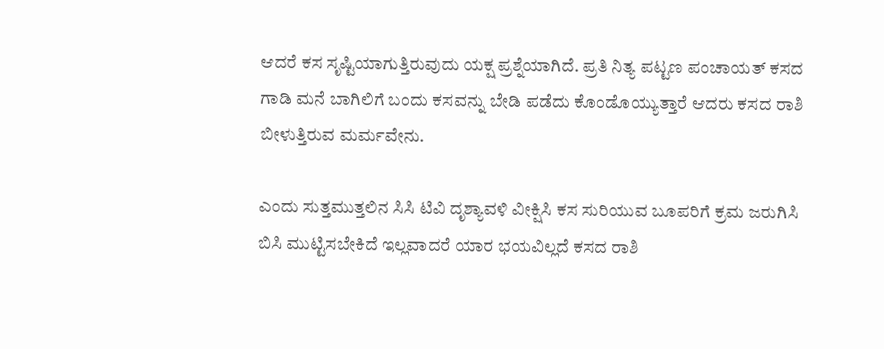ಆದರೆ ಕಸ ಸೃಷ್ಟಿಯಾಗುತ್ತಿರುವುದು ಯಕ್ಷ ಪ್ರಶ್ನೆಯಾಗಿದೆ. ಪ್ರತಿ ನಿತ್ಯ ಪಟ್ಟಣ ಪಂಚಾಯತ್ ಕಸದ ಗಾಡಿ ಮನೆ ಬಾಗಿಲಿಗೆ ಬಂದು ಕಸವನ್ನು ಬೇಡಿ ಪಡೆದು ಕೊಂಡೊಯ್ಯುತ್ತಾರೆ ಆದರು ಕಸದ ರಾಶಿ ಬೀಳುತ್ತಿರುವ ಮರ್ಮವೇನು.

ಎಂದು ಸುತ್ತಮುತ್ತಲಿನ ಸಿಸಿ ಟಿವಿ ದೃಶ್ಯಾವಳಿ ವೀಕ್ಷಿಸಿ ಕಸ ಸುರಿಯುವ ಬೂಪರಿಗೆ ಕ್ರಮ ಜರುಗಿಸಿ ಬಿಸಿ ಮುಟ್ಟಿಸಬೇಕಿದೆ ಇಲ್ಲವಾದರೆ ಯಾರ ಭಯವಿಲ್ಲದೆ ಕಸದ ರಾಶಿ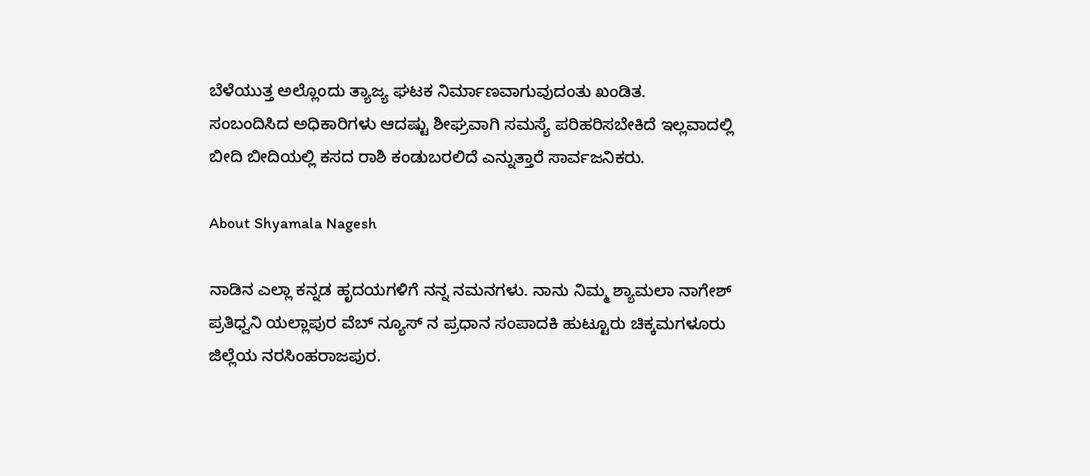ಬೆಳೆಯುತ್ತ ಅಲ್ಲೊಂದು ತ್ಯಾಜ್ಯ ಘಟಕ ನಿರ್ಮಾಣವಾಗುವುದಂತು ಖಂಡಿತ.
ಸಂಬಂದಿಸಿದ ಅಧಿಕಾರಿಗಳು ಆದಷ್ಟು ಶೀಘ್ರವಾಗಿ ಸಮಸ್ಯೆ ಪರಿಹರಿಸಬೇಕಿದೆ ಇಲ್ಲವಾದಲ್ಲಿ ಬೀದಿ ಬೀದಿಯಲ್ಲಿ ಕಸದ ರಾಶಿ ಕಂಡುಬರಲಿದೆ ಎನ್ನುತ್ತಾರೆ ಸಾರ್ವಜನಿಕರು.

About Shyamala Nagesh

ನಾಡಿನ ಎಲ್ಲಾ ಕನ್ನಡ ಹೃದಯಗಳಿಗೆ ನನ್ನ ನಮನಗಳು. ನಾನು ನಿಮ್ಮ ಶ್ಯಾಮಲಾ ನಾಗೇಶ್ ಪ್ರತಿಧ್ವನಿ ಯಲ್ಲಾಪುರ ವೆಬ್ ನ್ಯೂಸ್ ನ ಪ್ರಧಾನ ಸಂಪಾದಕಿ ಹುಟ್ಟೂರು ಚಿಕ್ಕಮಗಳೂರು ಜಿಲ್ಲೆಯ ನರಸಿಂಹರಾಜಪುರ.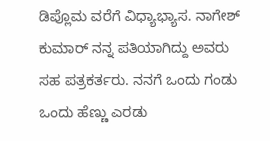ಡಿಪ್ಲೊಮ ವರೆಗೆ ವಿಧ್ಯಾಭ್ಯಾಸ. ನಾಗೇಶ್ ಕುಮಾರ್ ನನ್ನ ಪತಿಯಾಗಿದ್ದು ಅವರು ಸಹ ಪತ್ರಕರ್ತರು. ನನಗೆ ಒಂದು ಗಂಡು ಒಂದು ಹೆಣ್ಣು ಎರಡು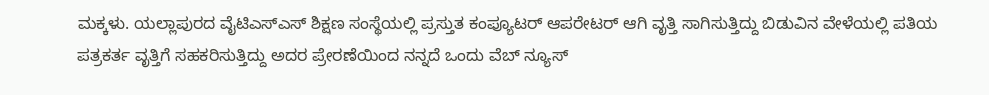ಮಕ್ಕಳು. ಯಲ್ಲಾಪುರದ ವೈಟಿಎಸ್ಎಸ್ ಶಿಕ್ಷಣ ಸಂಸ್ಥೆಯಲ್ಲಿ ಪ್ರಸ್ತುತ ಕಂಪ್ಯೂಟರ್ ಆಪರೇಟರ್ ಆಗಿ ವೃತ್ತಿ ಸಾಗಿಸುತ್ತಿದ್ದು ಬಿಡುವಿನ ವೇಳೆಯಲ್ಲಿ ಪತಿಯ ಪತ್ರಕರ್ತ ವೃತ್ತಿಗೆ ಸಹಕರಿಸುತ್ತಿದ್ದು ಅದರ ಪ್ರೇರಣೆಯಿಂದ ನನ್ನದೆ ಒಂದು ವೆಬ್ ನ್ಯೂಸ್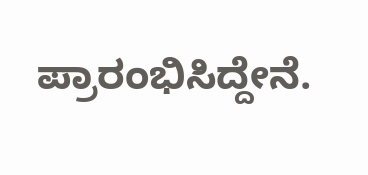ಪ್ರಾರಂಭಿಸಿದ್ದೇನೆ.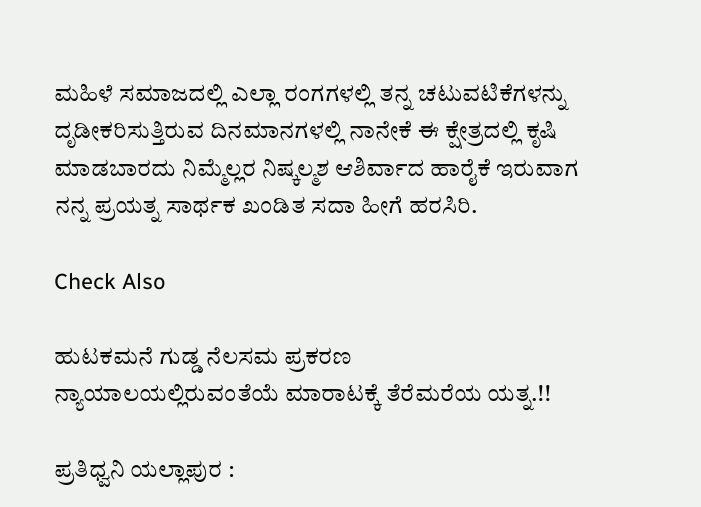ಮಹಿಳೆ ಸಮಾಜದಲ್ಲಿ ಎಲ್ಲಾ ರಂಗಗಳಲ್ಲಿ ತನ್ನ ಚಟುವಟಿಕೆಗಳನ್ನು ದೃಡೀಕರಿಸುತ್ತಿರುವ ದಿನಮಾನಗಳಲ್ಲಿ ನಾನೇಕೆ ಈ ಕ್ಷೇತ್ರದಲ್ಲಿ ಕೃಷಿ ಮಾಡಬಾರದು ನಿಮ್ಮೆಲ್ಲರ ನಿಷ್ಕಲ್ಮಶ ಆಶಿರ್ವಾದ ಹಾರೈಕೆ ಇರುವಾಗ ನನ್ನ ಪ್ರಯತ್ನ ಸಾರ್ಥಕ ಖಂಡಿತ ಸದಾ ಹೀಗೆ ಹರಸಿರಿ.

Check Also

ಹುಟಕಮನೆ ಗುಡ್ಡ ನೆಲಸಮ ಪ್ರಕರಣ ನ್ಯಾಯಾಲಯಲ್ಲಿರುವಂತೆಯೆ ಮಾರಾಟಕ್ಕೆ ತೆರೆಮರೆಯ ಯತ್ನ.!!

ಪ್ರತಿಧ್ವನಿ ಯಲ್ಲಾಪುರ :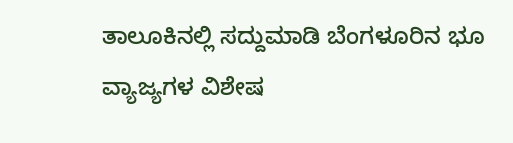ತಾಲೂಕಿನಲ್ಲಿ ಸದ್ದುಮಾಡಿ ಬೆಂಗಳೂರಿನ ಭೂ ವ್ಯಾಜ್ಯಗಳ ವಿಶೇಷ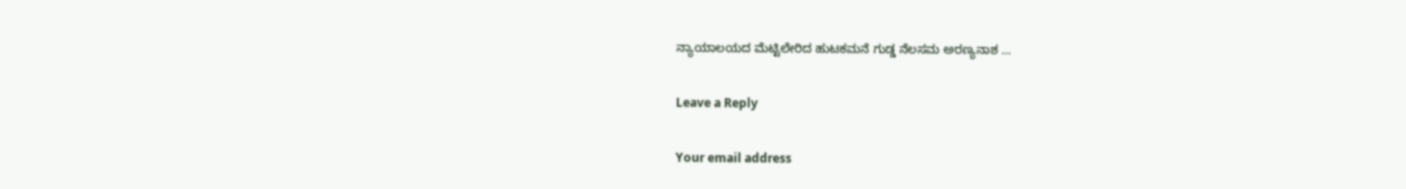ನ್ಯಾಯಾಲಯದ ಮೆಟ್ಟಿಲೇರಿದ ಹುಟಕಮನೆ ಗುಡ್ಡ ನೆಲಸಮ ಅರಣ್ಯನಾಶ …

Leave a Reply

Your email address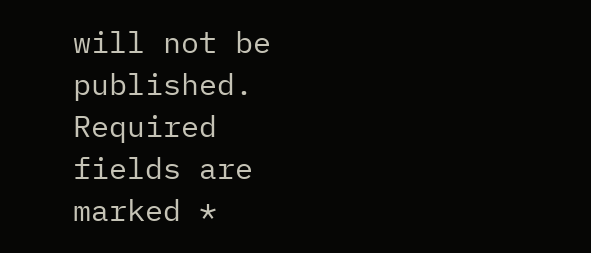will not be published. Required fields are marked *